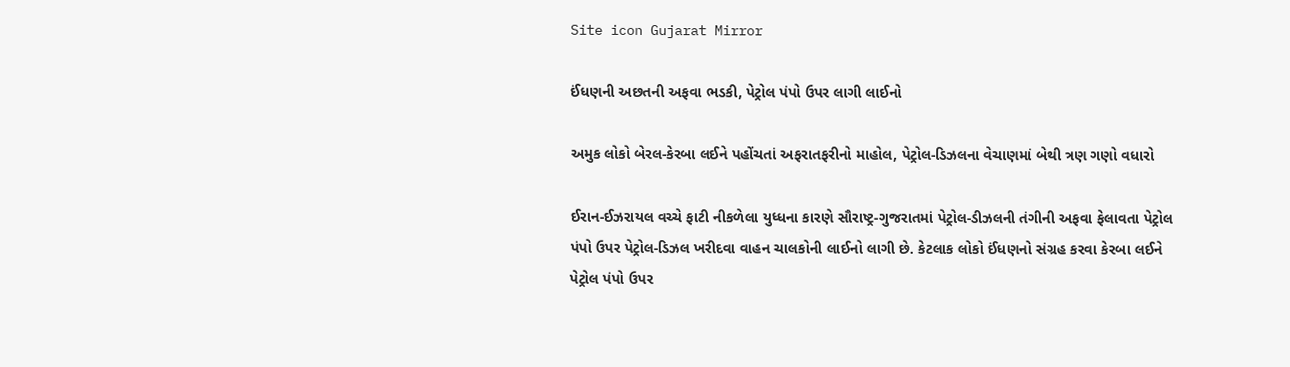Site icon Gujarat Mirror

ઈંધણની અછતની અફવા ભડકી, પેટ્રોલ પંપો ઉપર લાગી લાઈનો

અમુક લોકો બેરલ-કેરબા લઈને પહોંચતાં અફરાતફરીનો માહોલ, પેટ્રોલ-ડિઝલના વેચાણમાં બેથી ત્રણ ગણો વધારો

ઈરાન-ઈઝરાયલ વચ્ચે ફાટી નીકળેલા યુધ્ધના કારણે સૌરાષ્ટ્ર-ગુજરાતમાં પેટ્રોલ-ડીઝલની તંગીની અફવા ફેલાવતા પેટ્રોલ પંપો ઉપર પેટ્રોલ-ડિઝલ ખરીદવા વાહન ચાલકોની લાઈનો લાગી છે. કેટલાક લોકો ઈંધણનો સંગ્રહ કરવા કેરબા લઈને પેટ્રોલ પંપો ઉપર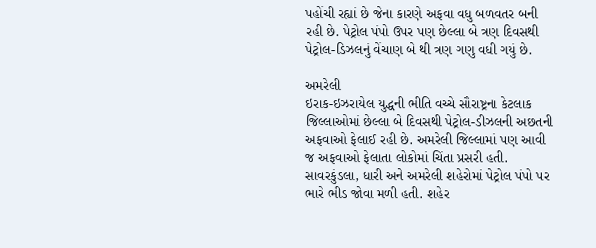પહોંચી રહ્યાં છે જેના કારણે અફવા વધુ બળવતર બની રહી છે. પેટ્રોલ પંપો ઉપર પણ છેલ્લા બે ત્રણ દિવસથી પેટ્રોલ-ડિઝલનું વેંચાણ બે થી ત્રણ ગણુ વધી ગયું છે.

અમરેલી
ઇરાક-ઇઝરાયેલ યુદ્ધની ભીતિ વચ્ચે સૌરાષ્ટ્રના કેટલાક જિલ્લાઓમાં છેલ્લા બે દિવસથી પેટ્રોલ-ડીઝલની અછતની અફવાઓ ફેલાઈ રહી છે. અમરેલી જિલ્લામાં પણ આવી જ અફવાઓ ફેલાતા લોકોમાં ચિંતા પ્રસરી હતી. સાવરકુંડલા, ધારી અને અમરેલી શહેરોમાં પેટ્રોલ પંપો પર ભારે ભીડ જોવા મળી હતી. શહેર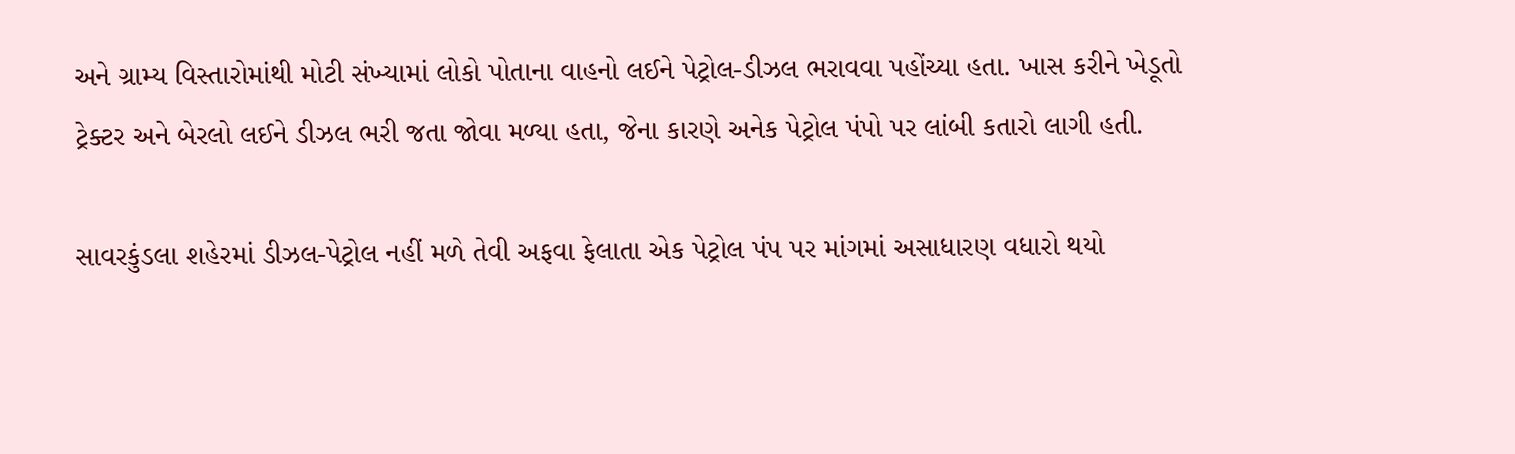અને ગ્રામ્ય વિસ્તારોમાંથી મોટી સંખ્યામાં લોકો પોતાના વાહનો લઈને પેટ્રોલ-ડીઝલ ભરાવવા પહોંચ્યા હતા. ખાસ કરીને ખેડૂતો ટ્રેક્ટર અને બેરલો લઈને ડીઝલ ભરી જતા જોવા મળ્યા હતા, જેના કારણે અનેક પેટ્રોલ પંપો પર લાંબી કતારો લાગી હતી.

સાવરકુંડલા શહેરમાં ડીઝલ-પેટ્રોલ નહીં મળે તેવી અફવા ફેલાતા એક પેટ્રોલ પંપ પર માંગમાં અસાધારણ વધારો થયો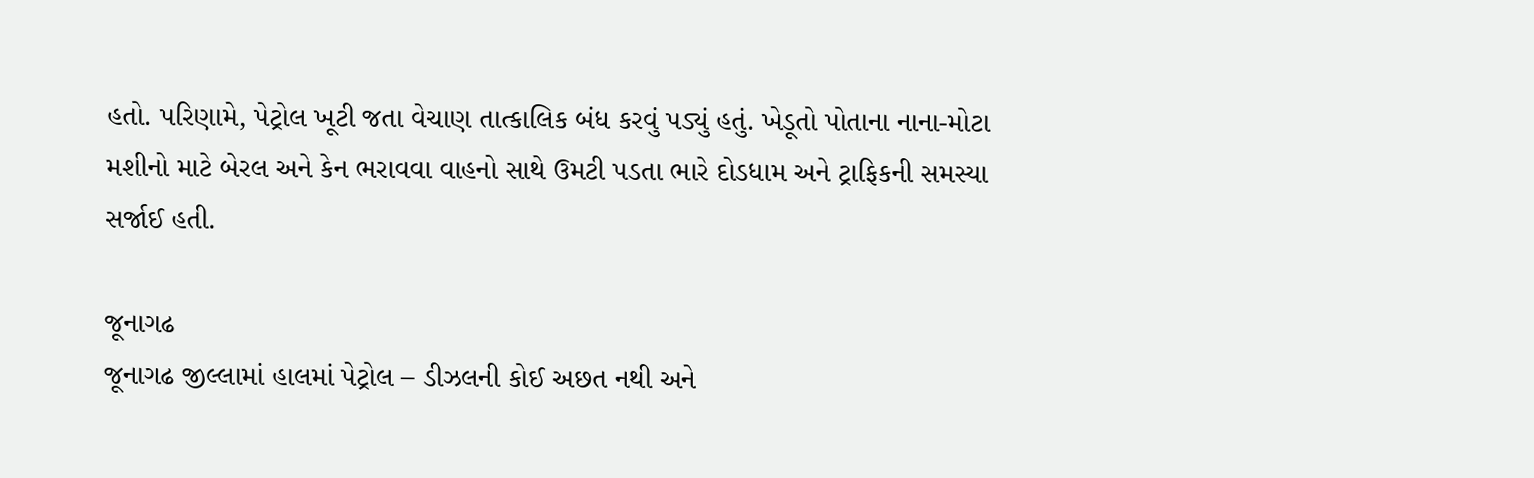હતો. પરિણામે, પેટ્રોલ ખૂટી જતા વેચાણ તાત્કાલિક બંધ કરવું પડ્યું હતું. ખેડૂતો પોતાના નાના-મોટા મશીનો માટે બેરલ અને કેન ભરાવવા વાહનો સાથે ઉમટી પડતા ભારે દોડધામ અને ટ્રાફિકની સમસ્યા સર્જાઈ હતી.

જૂનાગઢ
જૂનાગઢ જીલ્લામાં હાલમાં પેટ્રોલ – ડીઝલની કોઈ અછત નથી અને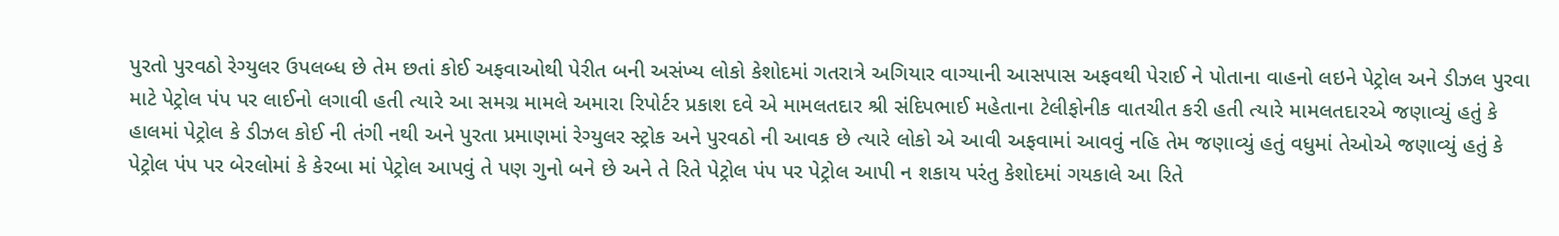પુરતો પુરવઠો રેગ્યુલર ઉપલબ્ધ છે તેમ છતાં કોઈ અફવાઓથી પેરીત બની અસંખ્ય લોકો કેશોદમાં ગતરાત્રે અગિયાર વાગ્યાની આસપાસ અફવથી પેરાઈ ને પોતાના વાહનો લઇને પેટ્રોલ અને ડીઝલ પુરવા માટે પેટ્રોલ પંપ પર લાઈનો લગાવી હતી ત્યારે આ સમગ્ર મામલે અમારા રિપોર્ટર પ્રકાશ દવે એ મામલતદાર શ્રી સંદિપભાઈ મહેતાના ટેલીફોનીક વાતચીત કરી હતી ત્યારે મામલતદારએ જણાવ્યું હતું કે હાલમાં પેટ્રોલ કે ડીઝલ કોઈ ની તંગી નથી અને પુરતા પ્રમાણમાં રેગ્યુલર સ્ટ્રોક અને પુરવઠો ની આવક છે ત્યારે લોકો એ આવી અફવામાં આવવું નહિ તેમ જણાવ્યું હતું વધુમાં તેઓએ જણાવ્યું હતું કે પેટ્રોલ પંપ પર બેરલોમાં કે કેરબા માં પેટ્રોલ આપવું તે પણ ગુનો બને છે અને તે રિતે પેટ્રોલ પંપ પર પેટ્રોલ આપી ન શકાય પરંતુ કેશોદમાં ગયકાલે આ રિતે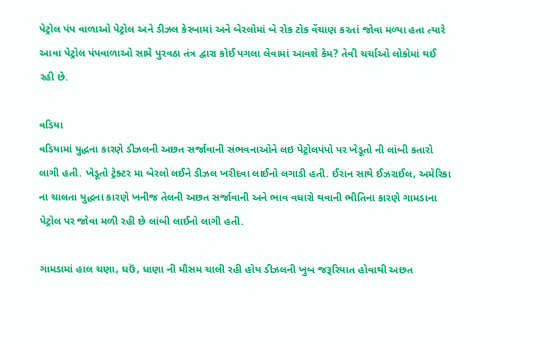પેટ્રોલ પંપ વાળાઓ પેટ્રોલ અને ડીઝલ કેરબામાં અને બેરલોમાં બે રોક ટોક વેંચાણ કરતાં જોવા મળ્યા હતા ત્યારે આવા પેટ્રોલ પંપવાળાઓ સામે પુરવઠા તંત્ર દ્વારા કોઈ પગલા લેવામાં આવશે કેમ? તેવી ચર્ચાઓ લોકોમાં થઈ રહી છે.

વડિયા
વડિયામાં યુદ્ધના કારણે ડીઝલની અછત સર્જાવાની સંભવનાઓને લઇ પેટ્રોલપંપો પર ખેડૂતો ની લાંબી કતારો લાગી હતી. ખેડૂતો ટ્રેક્ટર મા બેરલો લઈને ડીઝલ ખરીદવા લાઈનો લગાડી હતી. ઈરાન સાથે ઈઝરાઈલ, અમેરિકા ના ચાલતા યુદ્ધના કારણે ખનીજ તેલની અછત સર્જાવાની અને ભાવ વધારો થવાની ભીતિના કારણે ગામડાના પેટ્રોલ પર જોવા મળી રહી છે લાંબી લાઈનો લાગી હતી.

ગામડામાં હાલ ચણા, ઘઉં, ધાણા ની મૌસમ ચાલી રહી હોય ડીઝલની ખુબ જરૂરિયાત હોવાથી અછત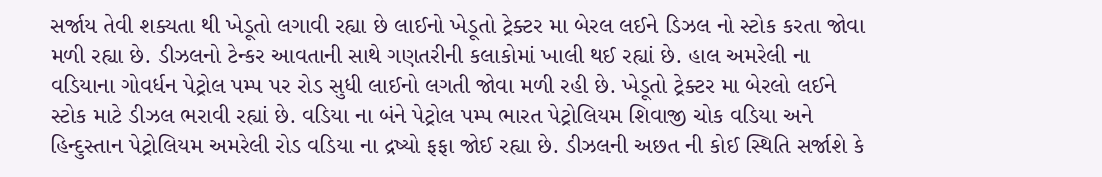સર્જાય તેવી શક્યતા થી ખેડૂતો લગાવી રહ્યા છે લાઈનો ખેડૂતો ટ્રેક્ટર મા બેરલ લઈને ડિઝલ નો સ્ટોક કરતા જોવા મળી રહ્યા છે. ડીઝલનો ટેન્કર આવતાની સાથે ગણતરીની કલાકોમાં ખાલી થઈ રહ્યાં છે. હાલ અમરેલી ના વડિયાના ગોવર્ધન પેટ્રોલ પમ્પ પર રોડ સુધી લાઈનો લગતી જોવા મળી રહી છે. ખેડૂતો ટ્રેક્ટર મા બેરલો લઈને સ્ટોક માટે ડીઝલ ભરાવી રહ્યાં છે. વડિયા ના બંને પેટ્રોલ પમ્પ ભારત પેટ્રોલિયમ શિવાજી ચોક વડિયા અને હિન્દુસ્તાન પેટ્રોલિયમ અમરેલી રોડ વડિયા ના દ્રષ્યો ફફા જોઈ રહ્યા છે. ડીઝલની અછત ની કોઈ સ્થિતિ સર્જાશે કે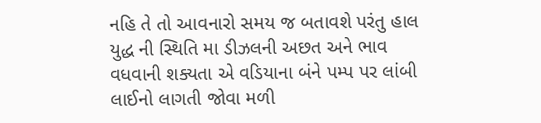નહિ તે તો આવનારો સમય જ બતાવશે પરંતુ હાલ યુદ્ધ ની સ્થિતિ મા ડીઝલની અછત અને ભાવ વધવાની શક્યતા એ વડિયાના બંને પમ્પ પર લાંબી લાઈનો લાગતી જોવા મળી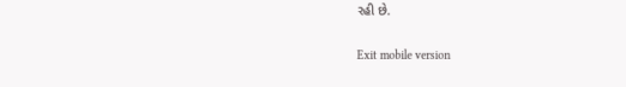રહી છે.

Exit mobile version